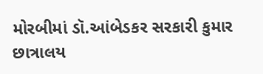મોરબીમાં ડૉ.આંબેડકર સરકારી કુમાર છાત્રાલય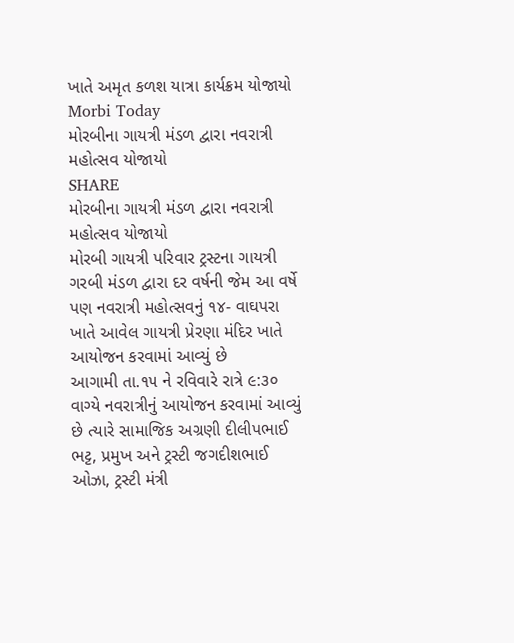ખાતે અમૃત કળશ યાત્રા કાર્યક્રમ યોજાયો
Morbi Today
મોરબીના ગાયત્રી મંડળ દ્વારા નવરાત્રી મહોત્સવ યોજાયો
SHARE
મોરબીના ગાયત્રી મંડળ દ્વારા નવરાત્રી મહોત્સવ યોજાયો
મોરબી ગાયત્રી પરિવાર ટ્રસ્ટના ગાયત્રી ગરબી મંડળ દ્વારા દર વર્ષની જેમ આ વર્ષે પણ નવરાત્રી મહોત્સવનું ૧૪- વાઘપરા ખાતે આવેલ ગાયત્રી પ્રેરણા મંદિર ખાતે આયોજન કરવામાં આવ્યું છે
આગામી તા.૧૫ ને રવિવારે રાત્રે ૯:૩૦ વાગ્યે નવરાત્રીનું આયોજન કરવામાં આવ્યું છે ત્યારે સામાજિક અગ્રણી દીલીપભાઈ ભટ્ટ, પ્રમુખ અને ટ્રસ્ટી જગદીશભાઈ ઓઝા, ટ્રસ્ટી મંત્રી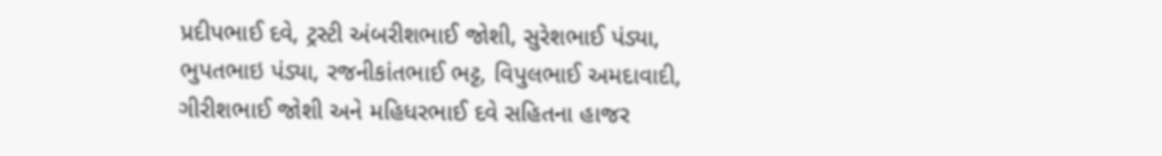પ્રદીપભાઈ દવે, ટ્રસ્ટી અંબરીશભાઈ જોશી, સુરેશભાઈ પંડ્યા, ભુપતભાઇ પંડ્યા, રજનીકાંતભાઈ ભટ્ટ, વિપુલભાઈ અમદાવાદી, ગીરીશભાઈ જોશી અને મહિધરભાઈ દવે સહિતના હાજર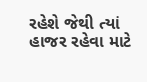રહેશે જેથી ત્યાં હાજર રહેવા માટે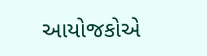આયોજકોએ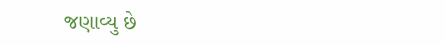જણાવ્યુ છે